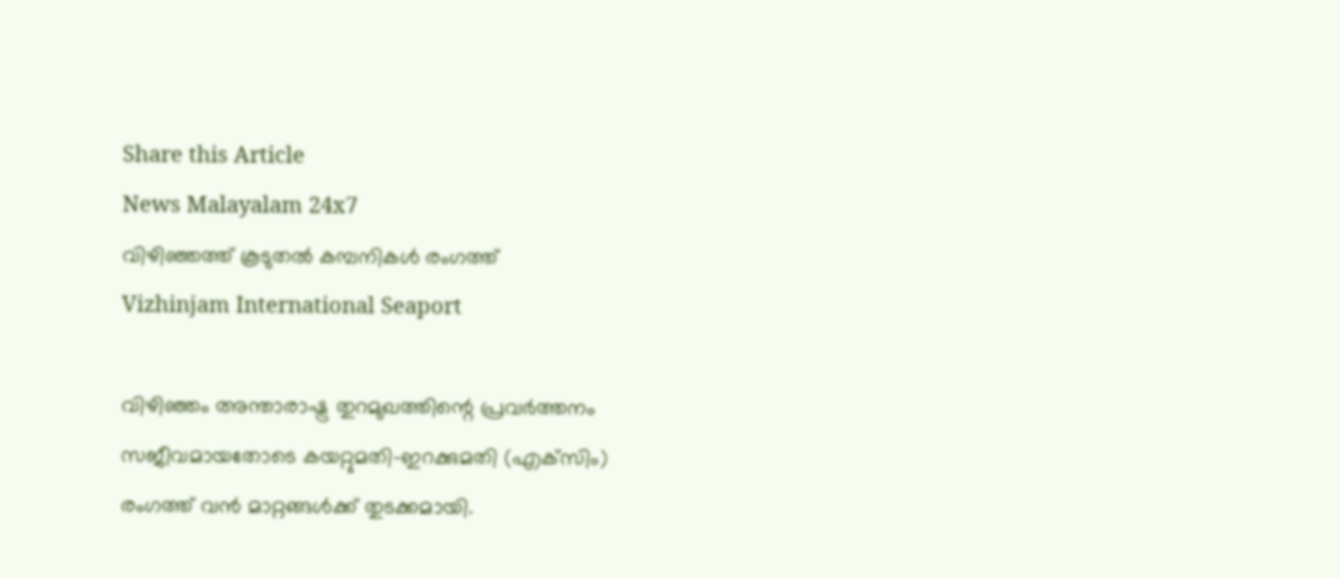Share this Article
News Malayalam 24x7
വിഴിഞ്ഞത്ത് കൂടുതൽ കമ്പനികള്‍ രംഗത്ത്
Vizhinjam International Seaport

വിഴിഞ്ഞം അന്താരാഷ്ട്ര തുറമുഖത്തിന്റെ പ്രവർത്തനം സജീവമായതോടെ കയറ്റുമതി-ഇറക്കുമതി (എക്‌സിം) രംഗത്ത് വൻ മാറ്റങ്ങൾക്ക് തുടക്കമായി.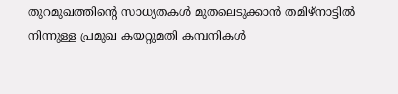തുറമുഖത്തിന്റെ സാധ്യതകൾ മുതലെടുക്കാൻ തമിഴ്‌നാട്ടിൽ നിന്നുള്ള പ്രമുഖ കയറ്റുമതി കമ്പനികൾ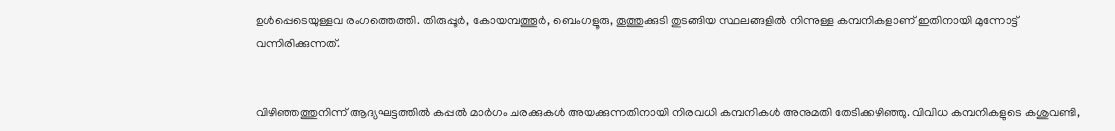ഉൾപ്പെടെയുള്ളവ രംഗത്തെത്തി. തിരുപ്പൂർ, കോയമ്പത്തൂർ, ബെംഗളൂരു, തൂത്തുക്കുടി തുടങ്ങിയ സ്ഥലങ്ങളിൽ നിന്നുള്ള കമ്പനികളാണ് ഇതിനായി മുന്നോട്ട് വന്നിരിക്കുന്നത്.


വിഴിഞ്ഞത്തുനിന്ന് ആദ്യഘട്ടത്തിൽ കപ്പൽ മാർഗം ചരക്കുകൾ അയക്കുന്നതിനായി നിരവധി കമ്പനികൾ അനുമതി തേടിക്കഴിഞ്ഞു. വിവിധ കമ്പനികളുടെ കശുവണ്ടി,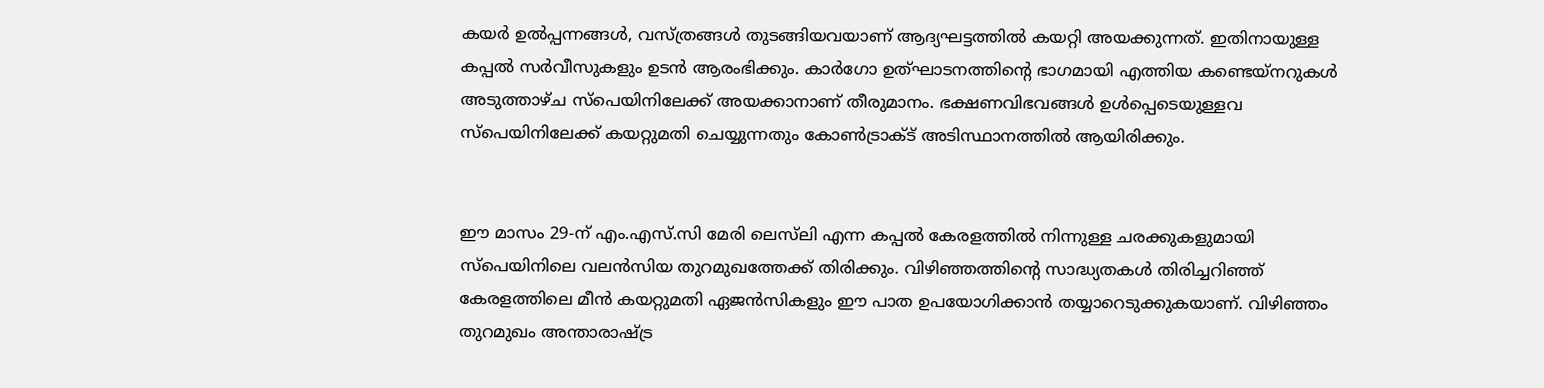കയർ ഉൽപ്പന്നങ്ങൾ, വസ്ത്രങ്ങൾ തുടങ്ങിയവയാണ് ആദ്യഘട്ടത്തിൽ കയറ്റി അയക്കുന്നത്. ഇതിനായുള്ള കപ്പൽ സർവീസുകളും ഉടൻ ആരംഭിക്കും. കാർഗോ ഉത്ഘാടനത്തിന്റെ ഭാഗമായി എത്തിയ കണ്ടെയ്‌നറുകൾ അടുത്താഴ്ച സ്‌പെയിനിലേക്ക് അയക്കാനാണ് തീരുമാനം. ഭക്ഷണവിഭവങ്ങൾ ഉൾപ്പെടെയുള്ളവ സ്പെയിനിലേക്ക് കയറ്റുമതി ചെയ്യുന്നതും കോൺട്രാക്ട് അടിസ്ഥാനത്തിൽ ആയിരിക്കും.


ഈ മാസം 29-ന് എം.എസ്.സി മേരി ലെസ്‌ലി എന്ന കപ്പൽ കേരളത്തിൽ നിന്നുള്ള ചരക്കുകളുമായി സ്പെയിനിലെ വലൻസിയ തുറമുഖത്തേക്ക് തിരിക്കും. വിഴിഞ്ഞത്തിന്റെ സാദ്ധ്യതകൾ തിരിച്ചറിഞ്ഞ് കേരളത്തിലെ മീൻ കയറ്റുമതി ഏജൻസികളും ഈ പാത ഉപയോഗിക്കാൻ തയ്യാറെടുക്കുകയാണ്. വിഴിഞ്ഞം തുറമുഖം അന്താരാഷ്ട്ര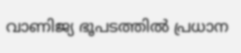വാണിജ്യ ഭൂപടത്തിൽ പ്രധാന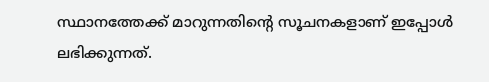സ്ഥാനത്തേക്ക് മാറുന്നതിന്റെ സൂചനകളാണ് ഇപ്പോൾ ലഭിക്കുന്നത്.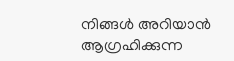നിങ്ങൾ അറിയാൻ ആഗ്രഹിക്കുന്ന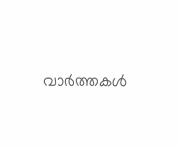വാർത്തകൾ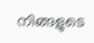നിങ്ങളുടെ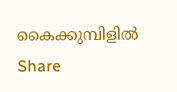കൈക്കുമ്പിളിൽ
Share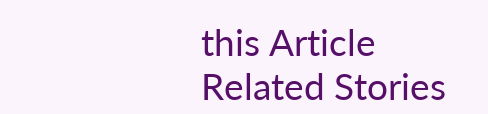this Article
Related Stories